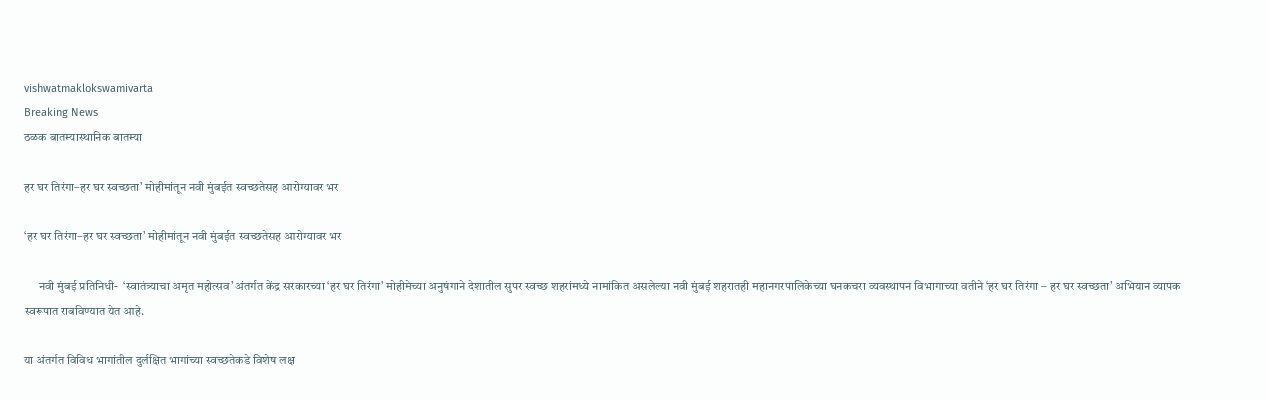vishwatmaklokswamivarta
Breaking News
ठळक बातम्यास्थानिक बातम्या

हर घर तिरंगा–हर घर स्वच्छता’ मोहीमांतून नवी मुंबईत स्वच्छतेसह आरोग्यावर भर

‘हर घर तिरंगा–हर घर स्वच्छता’ मोहीमांतून नवी मुंबईत स्वच्छतेसह आरोग्यावर भर

      नवी मुंबई प्रतिनिधी-  ‘स्वातंत्र्याचा अमृत महोत्सव’ अंतर्गत केंद्र सरकारच्या ‘हर घर तिरंगा’ मोहीमेच्या अनुषंगाने देशातील सुपर स्वच्छ शहरांमध्ये नामांकित असलेल्या नवी मुंबई शहरातही महानगरपालिकेच्या घनकचरा व्यवस्थापन विभागाच्या वतीने ‘हर घर तिरंगा – हर घर स्वच्छता’ अभियान व्यापक स्वरूपात राबविण्यात येत आहे.

या अंतर्गत विविध भागांतील दुर्लक्षित भागांच्या स्वच्छतेकडे विशेष लक्ष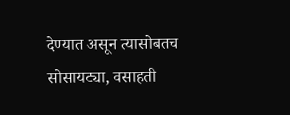देण्यात असून त्यासोबतच सोसायट्या, वसाहती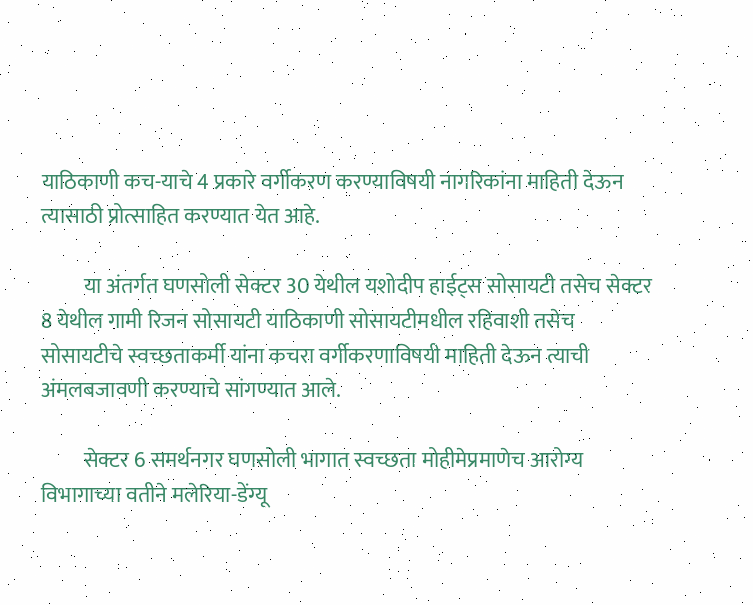याठिकाणी कच-याचे 4 प्रकारे वर्गीकरण करण्याविषयी नागरिकांना माहिती देऊन त्यासाठी प्रोत्साहित करण्यात येत आहे.

          या अंतर्गत घणसोली सेक्टर 30 येथील यशोदीप हाईट्स सोसायटी तसेच सेक्टर 8 येथील गामी रिजन सोसायटी याठिकाणी सोसायटीमधील रहिवाशी तसेच सोसायटीचे स्वच्छताकर्मी यांना कचरा वर्गीकरणाविषयी माहिती देऊन त्याची अंमलबजावणी करण्याचे सांगण्यात आले.

          सेक्टर 6 समर्थनगर घणसोली भागात स्वच्छता मोहीमेप्रमाणेच आरोग्य विभागाच्या वतीने मलेरिया-डेंग्यू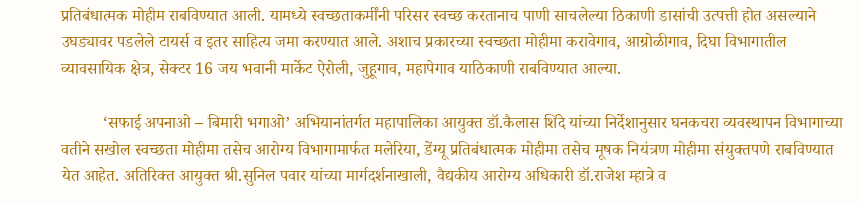प्रतिबंधात्मक मोहीम राबविण्यात आली. यामध्ये स्वच्छताकर्मींनी परिसर स्वच्छ करतानाच पाणी साचलेल्या ठिकाणी डासांची उत्पत्ती होत असल्याने उघड्यावर पडलेले टायर्स व इतर साहित्य जमा करण्यात आले. अशाच प्रकारच्या स्वच्छता मोहीमा करावेगाव, आग्रोळीगाव, दिघा विभागातील व्यावसायिक क्षेत्र, सेक्टर 16 जय भवानी मार्केट ऐरोली, जुहूगाव, महापेगाव याठिकाणी राबविण्यात आल्या.

          ‘सफाई अपनाओ – बिमारी भगाओ’ अभियानांतर्गत महापालिका आयुक्त डॉ.कैलास शिंदे यांच्या निर्देशानुसार घनकचरा व्यवस्थापन विभागाच्या वतीने सखोल स्वच्छता मोहीमा तसेच आरोग्य विभागामार्फत मलेरिया, डेंग्यू प्रतिबंधात्मक मोहीमा तसेच मूषक नियंत्रण मोहीमा संयुक्तपणे राबविण्यात येत आहेत. अतिरिक्त आयुक्त श्री.सुनिल पवार यांच्या मार्गदर्शनाखाली, वैद्यकीय आरोग्य अधिकारी डॉ.राजेश म्हात्रे व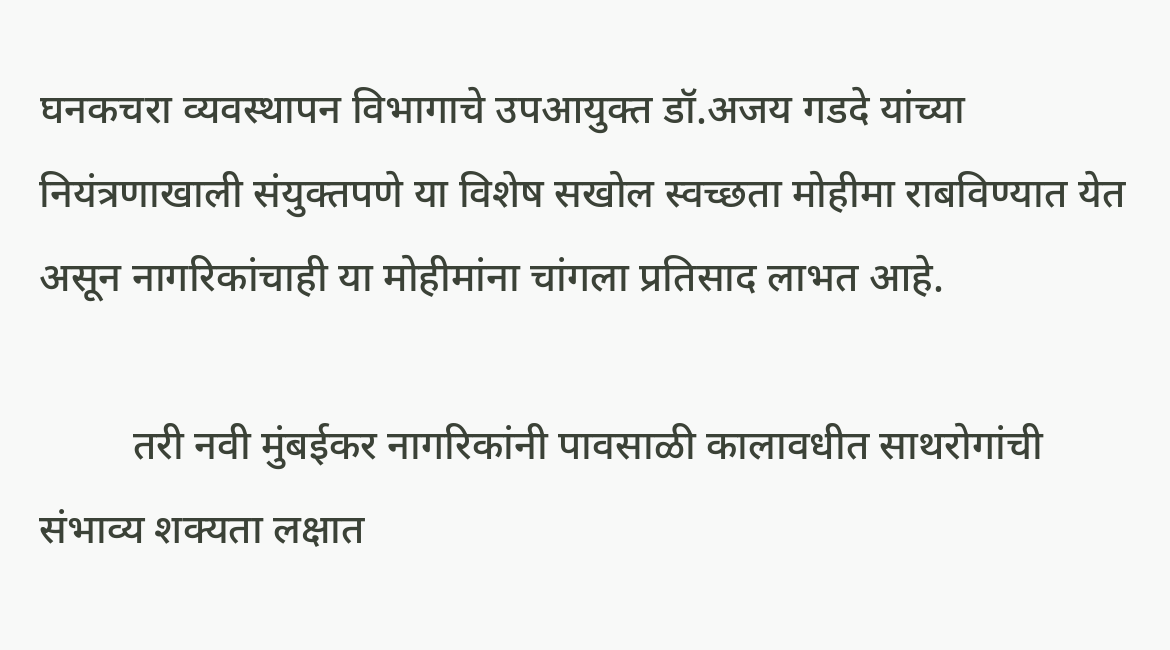घनकचरा व्यवस्थापन विभागाचे उपआयुक्त डॉ.अजय गडदे यांच्या नियंत्रणाखाली संयुक्तपणे या विशेष सखोल स्वच्छता मोहीमा राबविण्यात येत असून नागरिकांचाही या मोहीमांना चांगला प्रतिसाद लाभत आहे.

         तरी नवी मुंबईकर नागरिकांनी पावसाळी कालावधीत साथरोगांची संभाव्य शक्यता लक्षात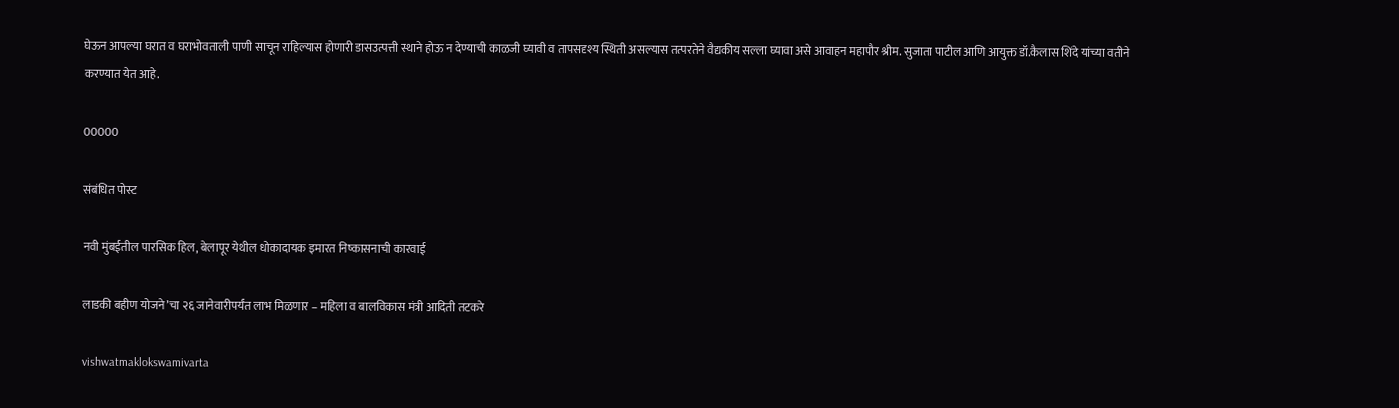घेऊन आपल्या घरात व घराभोवताली पाणी साचून राहिल्यास होणारी डासउत्पत्ती स्थाने होऊ न देण्याची काळजी घ्यावी व तापसदृश्य स्थिती असल्यास तत्परतेने वैद्यकीय सल्ला घ्यावा असे आवाहन महापौर श्रीम. सुजाता पाटील आणि आयुक्त डॉ.कैलास शिंदे यांच्या वतीने करण्यात येत आहे.

00000

संबंधित पोस्ट

नवी मुंबईतील पारसिक हिल, बेलापूर येथील धोकादायक इमारत निष्कासनाची कारवाई

लाडकी बहीण योजने’चा २६ जानेवारीपर्यंत लाभ मिळणार – महिला व बालविकास मंत्री आदिती तटकरे

vishwatmaklokswamivarta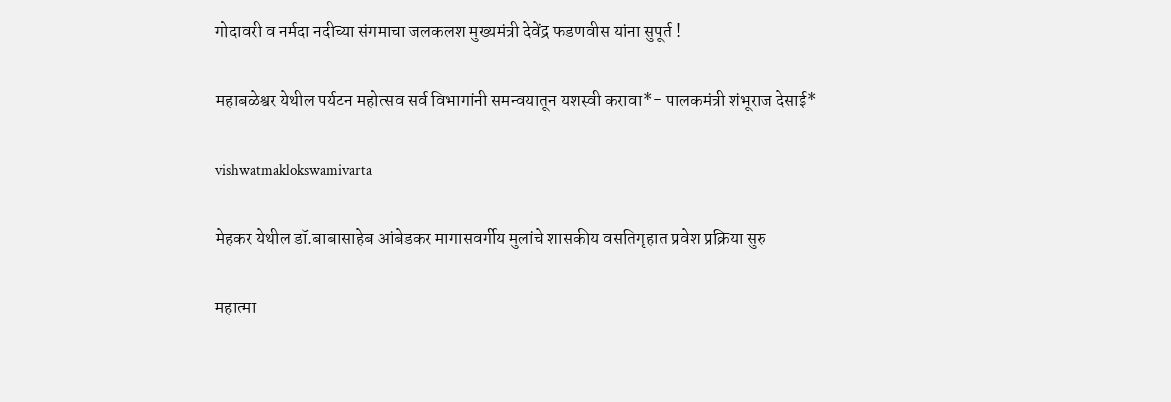गोदावरी व नर्मदा नदीच्या संगमाचा जलकलश मुख्यमंत्री देवेंद्र फडणवीस यांना सुपूर्त !

महाबळेश्वर येथील पर्यटन महोत्सव सर्व विभागांनी समन्वयातून यशस्वी करावा*- पालकमंत्री शंभूराज देसाई*

vishwatmaklokswamivarta

मेहकर येथील डॉ.बाबासाहेब आंबेडकर मागासवर्गीय मुलांचे शासकीय वसतिगृहात प्रवेश प्रक्रिया सुरु

महात्मा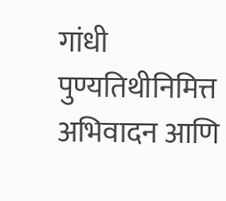गांधी पुण्यतिथीनिमित्त अभिवादन आणि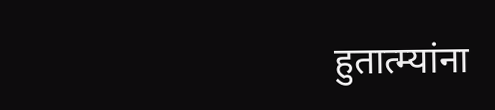हुतात्म्यांना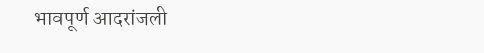भावपूर्ण आदरांजली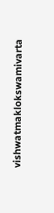vishwatmaklokswamivarta